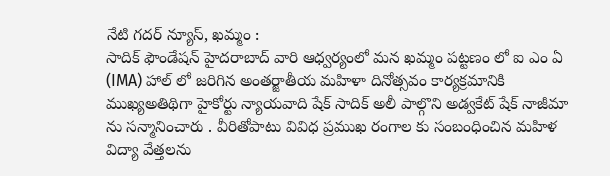నేటి గదర్ న్యూస్, ఖమ్మం :
సాదిక్ ఫౌండేషన్ హైదరాబాద్ వారి ఆధ్వర్యంలో మన ఖమ్మం పట్టణం లో ఐ ఎం ఏ (IMA) హాల్ లో జరిగిన అంతర్జాతీయ మహిళా దినోత్సవం కార్యక్రమానికి ముఖ్యఅతిథిగా హైకోర్టు న్యాయవాది షేక్ సాదిక్ అలీ పాల్గొని అడ్వకేట్ షేక్ నాజీమా ను సన్మానించారు . వీరితోపాటు వివిధ ప్రముఖ రంగాల కు సంబంధించిన మహిళ విద్యా వేత్తలను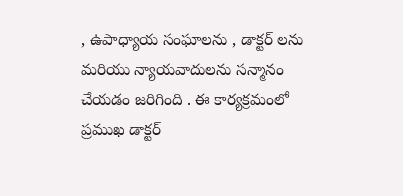, ఉపాధ్యాయ సంఘాలను , డాక్టర్ లను మరియు న్యాయవాదులను సన్మానం చేయడం జరిగింది . ఈ కార్యక్రమంలో ప్రముఖ డాక్టర్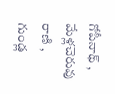గోపీనాథ్ , మేళ్లచెరువు రాణి , గుండ్ల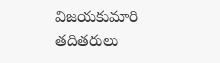విజయకుమారి తదితరులు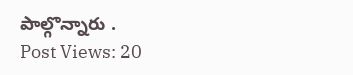పాల్గొన్నారు .
Post Views: 20